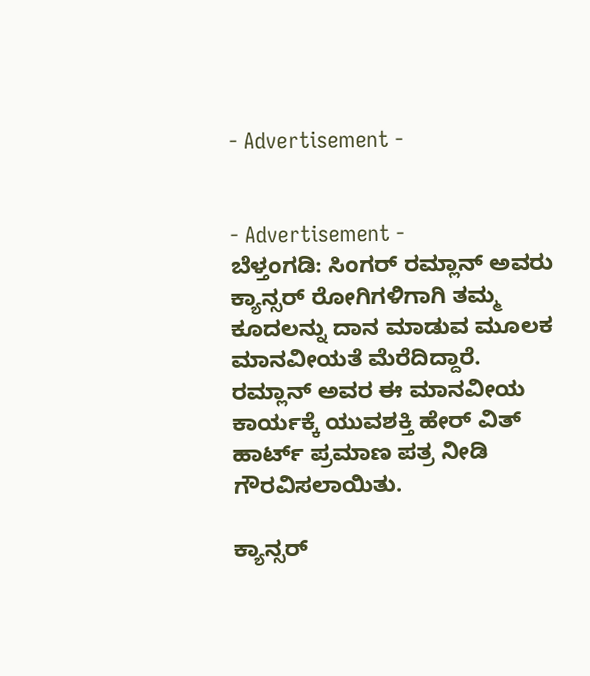- Advertisement -


- Advertisement -
ಬೆಳ್ತಂಗಡಿ: ಸಿಂಗರ್ ರಮ್ಲಾನ್ ಅವರು ಕ್ಯಾನ್ಸರ್ ರೋಗಿಗಳಿಗಾಗಿ ತಮ್ಮ ಕೂದಲನ್ನು ದಾನ ಮಾಡುವ ಮೂಲಕ ಮಾನವೀಯತೆ ಮೆರೆದಿದ್ದಾರೆ. ರಮ್ಲಾನ್ ಅವರ ಈ ಮಾನವೀಯ ಕಾರ್ಯಕ್ಕೆ ಯುವಶಕ್ತಿ ಹೇರ್ ವಿತ್ ಹಾರ್ಟ್ ಪ್ರಮಾಣ ಪತ್ರ ನೀಡಿ ಗೌರವಿಸಲಾಯಿತು.

ಕ್ಯಾನ್ಸರ್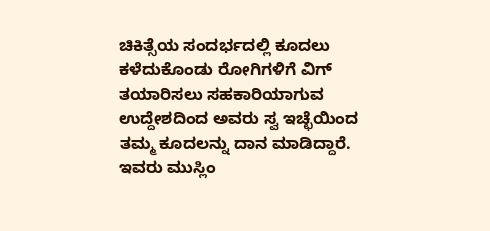ಚಿಕಿತ್ಸೆಯ ಸಂದರ್ಭದಲ್ಲಿ ಕೂದಲು ಕಳೆದುಕೊಂಡು ರೋಗಿಗಳಿಗೆ ವಿಗ್ ತಯಾರಿಸಲು ಸಹಕಾರಿಯಾಗುವ ಉದ್ದೇಶದಿಂದ ಅವರು ಸ್ವ ಇಚ್ಛೆಯಿಂದ ತಮ್ಮ ಕೂದಲನ್ನು ದಾನ ಮಾಡಿದ್ದಾರೆ.
ಇವರು ಮುಸ್ಲಿಂ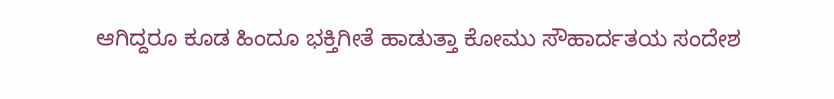ಆಗಿದ್ದರೂ ಕೂಡ ಹಿಂದೂ ಭಕ್ತಿಗೀತೆ ಹಾಡುತ್ತಾ ಕೋಮು ಸೌಹಾರ್ದತಯ ಸಂದೇಶ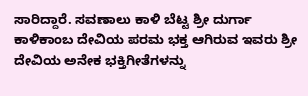ಸಾರಿದ್ದಾರೆ. ಸವಣಾಲು ಕಾಳಿ ಬೆಟ್ಟ ಶ್ರೀ ದುರ್ಗಾ ಕಾಳಿಕಾಂಬ ದೇವಿಯ ಪರಮ ಭಕ್ತ ಆಗಿರುವ ಇವರು ಶ್ರೀ ದೇವಿಯ ಅನೇಕ ಭಕ್ತಿಗೀತೆಗಳನ್ನು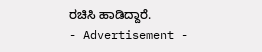ರಚಿಸಿ ಹಾಡಿದ್ದಾರೆ.
- Advertisement -